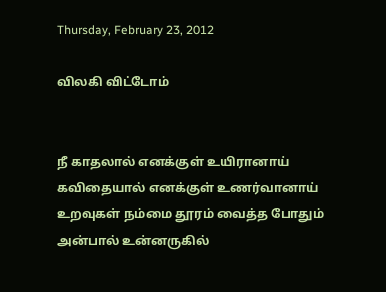Thursday, February 23, 2012

விலகி விட்டோம்


நீ காதலால் எனக்குள் உயிரானாய்
கவிதையால் எனக்குள் உணர்வானாய்
உறவுகள் நம்மை தூரம் வைத்த போதும்
அன்பால் உன்னருகில்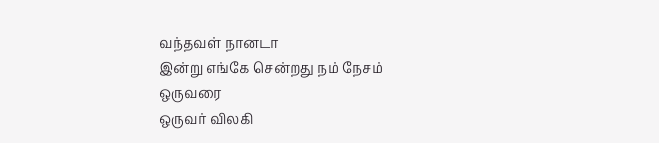வந்தவள் நானடா
இன்று எங்கே சென்றது நம் நேசம் ஒருவரை
ஒருவர் விலகி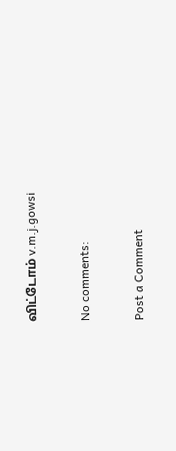விட்டோம் v.m.j.gowsi

No comments:

Post a Comment